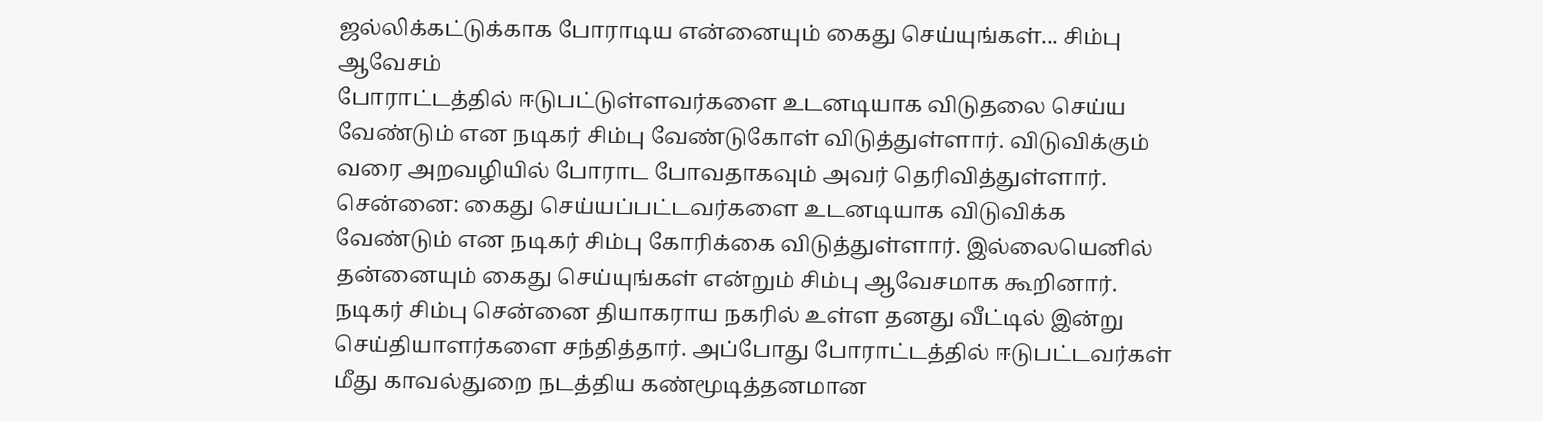ஜல்லிக்கட்டுக்காக போராடிய என்னையும் கைது செய்யுங்கள்... சிம்பு ஆவேசம்
போராட்டத்தில் ஈடுபட்டுள்ளவர்களை உடனடியாக விடுதலை செய்ய வேண்டும் என நடிகர் சிம்பு வேண்டுகோள் விடுத்துள்ளார். விடுவிக்கும் வரை அறவழியில் போராட போவதாகவும் அவர் தெரிவித்துள்ளார்.
சென்னை: கைது செய்யப்பட்டவர்களை உடனடியாக விடுவிக்க வேண்டும் என நடிகர் சிம்பு கோரிக்கை விடுத்துள்ளார். இல்லையெனில் தன்னையும் கைது செய்யுங்கள் என்றும் சிம்பு ஆவேசமாக கூறினார்.
நடிகர் சிம்பு சென்னை தியாகராய நகரில் உள்ள தனது வீட்டில் இன்று செய்தியாளர்களை சந்தித்தார். அப்போது போராட்டத்தில் ஈடுபட்டவர்கள் மீது காவல்துறை நடத்திய கண்மூடித்தனமான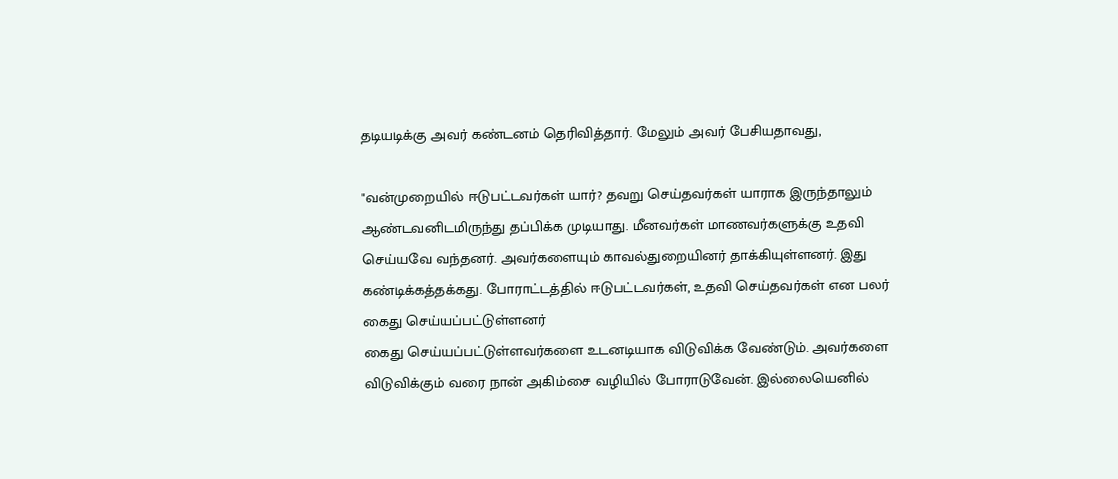தடியடிக்கு அவர் கண்டனம் தெரிவித்தார். மேலும் அவர் பேசியதாவது,

"வன்முறையில் ஈடுபட்டவர்கள் யார்? தவறு செய்தவர்கள் யாராக இருந்தாலும் ஆண்டவனிடமிருந்து தப்பிக்க முடியாது. மீனவர்கள் மாணவர்களுக்கு உதவி செய்யவே வந்தனர். அவர்களையும் காவல்துறையினர் தாக்கியுள்ளனர். இது கண்டிக்கத்தக்கது. போராட்டத்தில் ஈடுபட்டவர்கள், உதவி செய்தவர்கள் என பலர் கைது செய்யப்பட்டுள்ளனர்
கைது செய்யப்பட்டுள்ளவர்களை உடனடியாக விடுவிக்க வேண்டும். அவர்களை விடுவிக்கும் வரை நான் அகிம்சை வழியில் போராடுவேன். இல்லையெனில்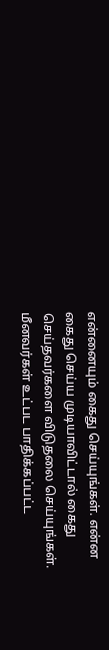என்னையும் கைது செய்யுங்கள். என்ன கைது செய்ய முடியாவிட்டால் கைது செய்தவர்களை விடுதலை செய்யுங்கள்.
மீனவர்கள் உட்பட பாதிக்கப்பட்ட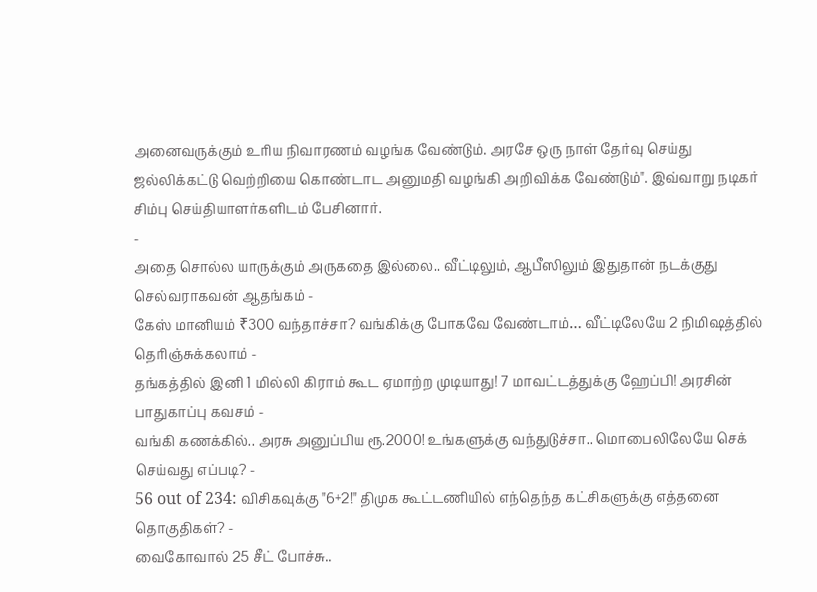அனைவருக்கும் உரிய நிவாரணம் வழங்க வேண்டும். அரசே ஒரு நாள் தேர்வு செய்து ஜல்லிக்கட்டு வெற்றியை கொண்டாட அனுமதி வழங்கி அறிவிக்க வேண்டும்". இவ்வாறு நடிகர் சிம்பு செய்தியாளர்களிடம் பேசினார்.
-
அதை சொல்ல யாருக்கும் அருகதை இல்லை.. வீட்டிலும், ஆபீஸிலும் இதுதான் நடக்குது செல்வராகவன் ஆதங்கம் -
கேஸ் மானியம் ₹300 வந்தாச்சா? வங்கிக்கு போகவே வேண்டாம்… வீட்டிலேயே 2 நிமிஷத்தில் தெரிஞ்சுக்கலாம் -
தங்கத்தில் இனி 1 மில்லி கிராம் கூட ஏமாற்ற முடியாது! 7 மாவட்டத்துக்கு ஹேப்பி! அரசின் பாதுகாப்பு கவசம் -
வங்கி கணக்கில்.. அரசு அனுப்பிய ரூ.2000! உங்களுக்கு வந்துடுச்சா.. மொபைலிலேயே செக் செய்வது எப்படி? -
56 out of 234: விசிகவுக்கு "6+2!" திமுக கூட்டணியில் எந்தெந்த கட்சிகளுக்கு எத்தனை தொகுதிகள்? -
வைகோவால் 25 சீட் போச்சு..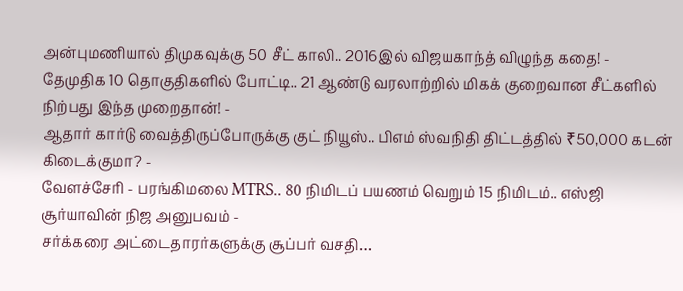அன்புமணியால் திமுகவுக்கு 50 சீட் காலி.. 2016இல் விஜயகாந்த் விழுந்த கதை! -
தேமுதிக 10 தொகுதிகளில் போட்டி.. 21 ஆண்டு வரலாற்றில் மிகக் குறைவான சீட்களில் நிற்பது இந்த முறைதான்! -
ஆதார் கார்டு வைத்திருப்போருக்கு குட் நியூஸ்.. பிஎம் ஸ்வநிதி திட்டத்தில் ₹50,000 கடன் கிடைக்குமா? -
வேளச்சேரி - பரங்கிமலை MTRS.. 80 நிமிடப் பயணம் வெறும் 15 நிமிடம்.. எஸ்ஜி சூர்யாவின் நிஜ அனுபவம் -
சர்க்கரை அட்டைதாரர்களுக்கு சூப்பர் வசதி…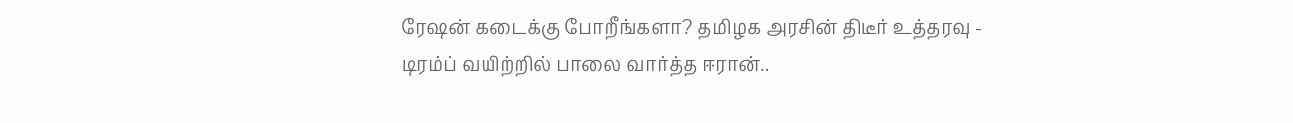ரேஷன் கடைக்கு போறீங்களா? தமிழக அரசின் திடீர் உத்தரவு -
டிரம்ப் வயிற்றில் பாலை வார்த்த ஈரான்..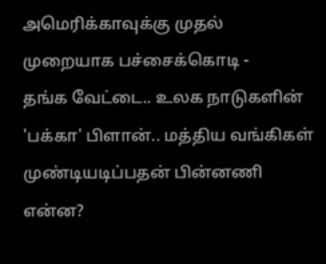அமெரிக்காவுக்கு முதல் முறையாக பச்சைக்கொடி -
தங்க வேட்டை.. உலக நாடுகளின் 'பக்கா' பிளான்.. மத்திய வங்கிகள் முண்டியடிப்பதன் பின்னணி என்ன?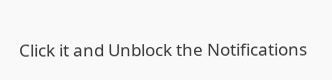Click it and Unblock the Notifications